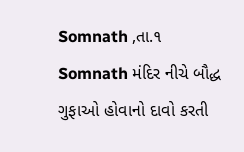Somnath ,તા.૧
Somnath મંદિર નીચે બૌદ્ધ ગુફાઓ હોવાનો દાવો કરતી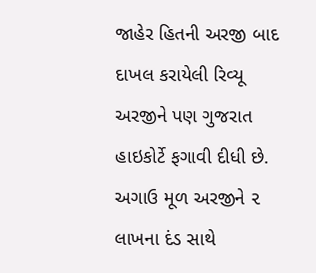જાહેર હિતની અરજી બાદ દાખલ કરાયેલી રિવ્યૂ અરજીને પણ ગુજરાત હાઇકોર્ટે ફગાવી દીધી છે. અગાઉ મૂળ અરજીને ૨ લાખના દંડ સાથે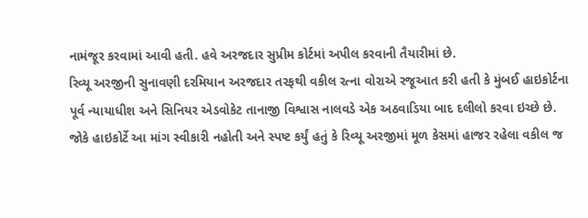નામંજૂર કરવામાં આવી હતી. હવે અરજદાર સુપ્રીમ કોર્ટમાં અપીલ કરવાની તૈયારીમાં છે.
રિવ્યૂ અરજીની સુનાવણી દરમિયાન અરજદાર તરફથી વકીલ રત્ના વોરાએ રજૂઆત કરી હતી કે મુંબઈ હાઇકોર્ટના પૂર્વ ન્યાયાધીશ અને સિનિયર એડવોકેટ તાનાજી વિશ્વાસ નાલવડે એક અઠવાડિયા બાદ દલીલો કરવા ઇચ્છે છે. જોકે હાઇકોર્ટે આ માંગ સ્વીકારી નહોતી અને સ્પષ્ટ કર્યું હતું કે રિવ્યૂ અરજીમાં મૂળ કેસમાં હાજર રહેલા વકીલ જ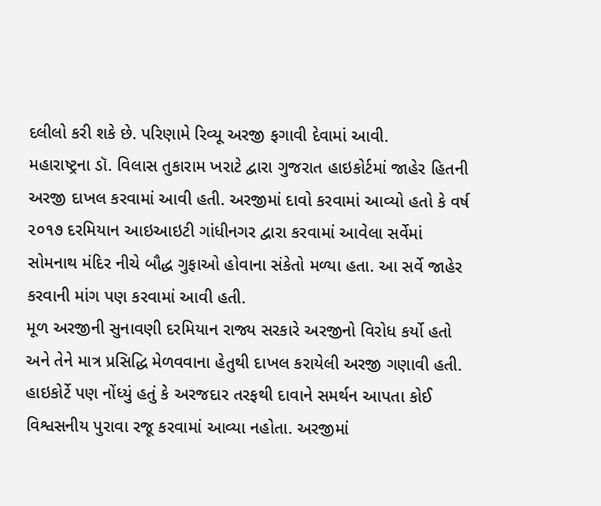દલીલો કરી શકે છે. પરિણામે રિવ્યૂ અરજી ફગાવી દેવામાં આવી.
મહારાષ્ટ્રના ડૉ. વિલાસ તુકારામ ખરાટે દ્વારા ગુજરાત હાઇકોર્ટમાં જાહેર હિતની અરજી દાખલ કરવામાં આવી હતી. અરજીમાં દાવો કરવામાં આવ્યો હતો કે વર્ષ ૨૦૧૭ દરમિયાન આઇઆઇટી ગાંધીનગર દ્વારા કરવામાં આવેલા સર્વેમાં સોમનાથ મંદિર નીચે બૌદ્ધ ગુફાઓ હોવાના સંકેતો મળ્યા હતા. આ સર્વે જાહેર કરવાની માંગ પણ કરવામાં આવી હતી.
મૂળ અરજીની સુનાવણી દરમિયાન રાજ્ય સરકારે અરજીનો વિરોધ કર્યો હતો અને તેને માત્ર પ્રસિદ્ધિ મેળવવાના હેતુથી દાખલ કરાયેલી અરજી ગણાવી હતી. હાઇકોર્ટે પણ નોંધ્યું હતું કે અરજદાર તરફથી દાવાને સમર્થન આપતા કોઈ વિશ્વસનીય પુરાવા રજૂ કરવામાં આવ્યા નહોતા. અરજીમાં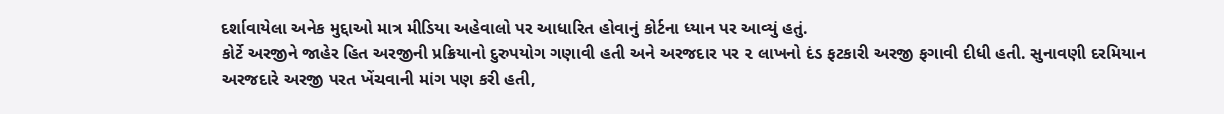દર્શાવાયેલા અનેક મુદ્દાઓ માત્ર મીડિયા અહેવાલો પર આધારિત હોવાનું કોર્ટના ધ્યાન પર આવ્યું હતું.
કોર્ટે અરજીને જાહેર હિત અરજીની પ્રક્રિયાનો દુરુપયોગ ગણાવી હતી અને અરજદાર પર ૨ લાખનો દંડ ફટકારી અરજી ફગાવી દીધી હતી. સુનાવણી દરમિયાન અરજદારે અરજી પરત ખેંચવાની માંગ પણ કરી હતી,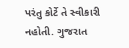પરંતુ કોર્ટે તે સ્વીકારી નહોતી. ગુજરાત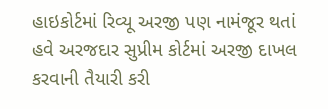હાઇકોર્ટમાં રિવ્યૂ અરજી પણ નામંજૂર થતાં હવે અરજદાર સુપ્રીમ કોર્ટમાં અરજી દાખલ કરવાની તૈયારી કરી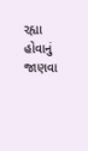રહ્યા હોવાનું જાણવા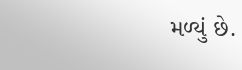મળ્યું છે.